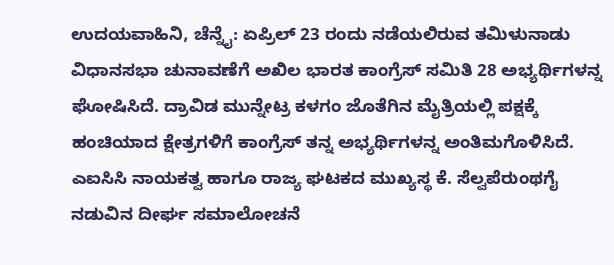ಉದಯವಾಹಿನಿ, ಚೆನ್ನೈ: ಏಪ್ರಿಲ್ 23 ರಂದು ನಡೆಯಲಿರುವ ತಮಿಳುನಾಡು ವಿಧಾನಸಭಾ ಚುನಾವಣೆಗೆ ಅಖಿಲ ಭಾರತ ಕಾಂಗ್ರೆಸ್ ಸಮಿತಿ 28 ಅಭ್ಯರ್ಥಿಗಳನ್ನ ಘೋಷಿಸಿದೆ. ದ್ರಾವಿಡ ಮುನ್ನೇಟ್ರ ಕಳಗಂ ಜೊತೆಗಿನ ಮೈತ್ರಿಯಲ್ಲಿ ಪಕ್ಷಕ್ಕೆ ಹಂಚಿಯಾದ ಕ್ಷೇತ್ರಗಳಿಗೆ ಕಾಂಗ್ರೆಸ್ ತನ್ನ ಅಭ್ಯರ್ಥಿಗಳನ್ನ ಅಂತಿಮಗೊಳಿಸಿದೆ.
ಎಐಸಿಸಿ ನಾಯಕತ್ವ ಹಾಗೂ ರಾಜ್ಯ ಘಟಕದ ಮುಖ್ಯಸ್ಥ ಕೆ. ಸೆಲ್ವಪೆರುಂಥಗೈ ನಡುವಿನ ದೀರ್ಘ ಸಮಾಲೋಚನೆ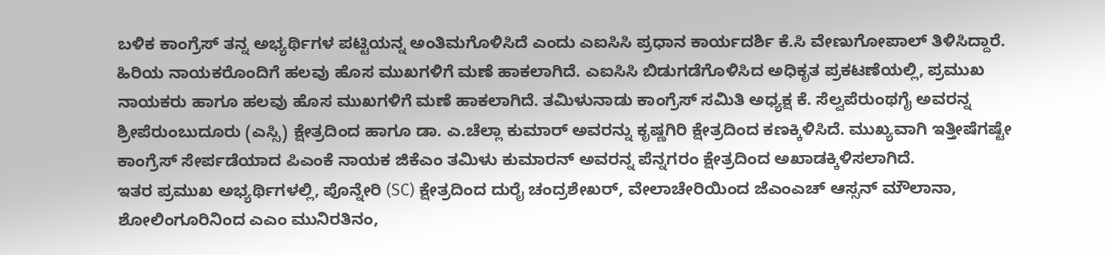ಬಳಿಕ ಕಾಂಗ್ರೆಸ್ ತನ್ನ ಅಭ್ಯರ್ಥಿಗಳ ಪಟ್ಟಿಯನ್ನ ಅಂತಿಮಗೊಳಿಸಿದೆ ಎಂದು ಎಐಸಿಸಿ ಪ್ರಧಾನ ಕಾರ್ಯದರ್ಶಿ ಕೆ.ಸಿ ವೇಣುಗೋಪಾಲ್ ತಿಳಿಸಿದ್ದಾರೆ. ಹಿರಿಯ ನಾಯಕರೊಂದಿಗೆ ಹಲವು ಹೊಸ ಮುಖಗಳಿಗೆ ಮಣೆ ಹಾಕಲಾಗಿದೆ. ಎಐಸಿಸಿ ಬಿಡುಗಡೆಗೊಳಿಸಿದ ಅಧಿಕೃತ ಪ್ರಕಟಣೆಯಲ್ಲಿ, ಪ್ರಮುಖ ನಾಯಕರು ಹಾಗೂ ಹಲವು ಹೊಸ ಮುಖಗಳಿಗೆ ಮಣೆ ಹಾಕಲಾಗಿದೆ. ತಮಿಳುನಾಡು ಕಾಂಗ್ರೆಸ್ ಸಮಿತಿ ಅಧ್ಯಕ್ಷ ಕೆ. ಸೆಲ್ವಪೆರುಂಥಗೈ ಅವರನ್ನ ಶ್ರೀಪೆರುಂಬುದೂರು (ಎಸ್ಸಿ) ಕ್ಷೇತ್ರದಿಂದ ಹಾಗೂ ಡಾ. ಎ.ಚೆಲ್ಲಾ ಕುಮಾರ್ ಅವರನ್ನು ಕೃಷ್ಣಗಿರಿ ಕ್ಷೇತ್ರದಿಂದ ಕಣಕ್ಕಿಳಿಸಿದೆ. ಮುಖ್ಯವಾಗಿ ಇತ್ತೀಷೆಗಷ್ಟೇ ಕಾಂಗ್ರೆಸ್ ಸೇರ್ಪಡೆಯಾದ ಪಿಎಂಕೆ ನಾಯಕ ಜಿಕೆಎಂ ತಮಿಳು ಕುಮಾರನ್ ಅವರನ್ನ ಪೆನ್ನಗರಂ ಕ್ಷೇತ್ರದಿಂದ ಅಖಾಡಕ್ಕಿಳಿಸಲಾಗಿದೆ.
ಇತರ ಪ್ರಮುಖ ಅಭ್ಯರ್ಥಿಗಳಲ್ಲಿ, ಪೊನ್ನೇರಿ (SC) ಕ್ಷೇತ್ರದಿಂದ ದುರೈ ಚಂದ್ರಶೇಖರ್, ವೇಲಾಚೇರಿಯಿಂದ ಜೆಎಂಎಚ್ ಆಸ್ಸನ್ ಮೌಲಾನಾ, ಶೋಲಿಂಗೂರಿನಿಂದ ಎಎಂ ಮುನಿರತಿನಂ,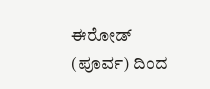ಈರೋಡ್ (ಪೂರ್ವ) ದಿಂದ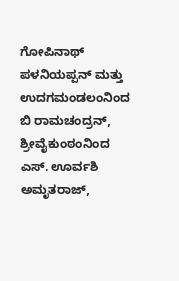ಗೋಪಿನಾಥ್ ಪಳನಿಯಪ್ಪನ್ ಮತ್ತು ಉದಗಮಂಡಲಂನಿಂದ ಬಿ ರಾಮಚಂದ್ರನ್, ಶ್ರೀವೈಕುಂಠಂನಿಂದ ಎಸ್. ಊರ್ವಶಿ ಅಮೃತರಾಜ್,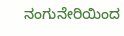ನಂಗುನೇರಿಯಿಂದ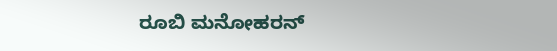ರೂಬಿ ಮನೋಹರನ್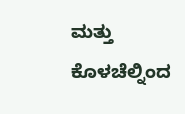ಮತ್ತು ಕೊಳಚೆಲ್ನಿಂದ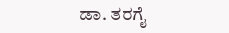ಡಾ. ತರಗೈ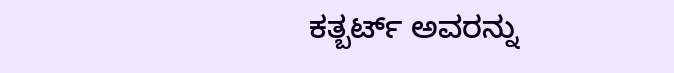ಕತ್ಬರ್ಟ್ ಅವರನ್ನು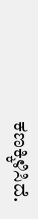ಕಣಕ್ಕಿಳಿಸಿದೆ.